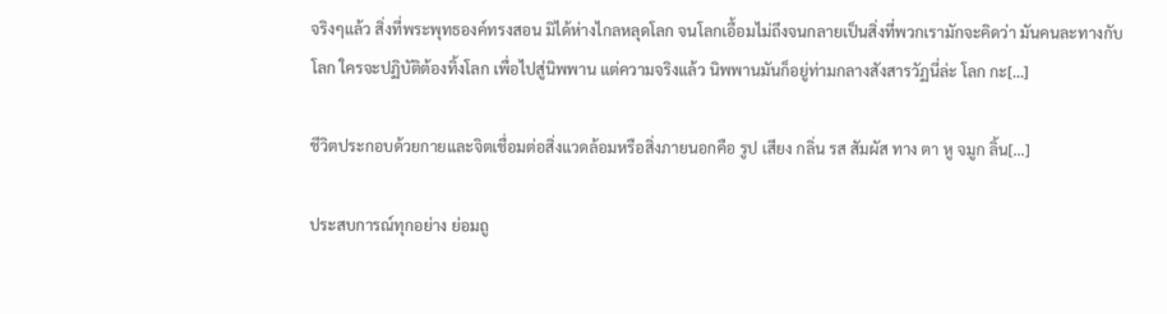จริงๆแล้ว สิ่งที่พระพุทธองค์ทรงสอน มิได้ห่างไกลหลุดโลก จนโลกเอื้อมไม่ถึงจนกลายเป็นสิ่งที่พวกเรามักจะคิดว่า มันคนละทางกับโลก ใครจะปฏิบัติต้องทิ้งโลก เพื่อไปสู่นิพพาน แต่ความจริงแล้ว นิพพานมันก็อยู่ท่ามกลางสังสารวัฏนี่ล่ะ โลก กะ[…]

ชีวิตประกอบด้วยกายและจิตเชื่อมต่อสิ่งแวดล้อมหรือสิ่งภายนอกคือ รูป เสียง กลิ่น รส สัมผัส ทาง ตา หู จมูก ลิ้น[…]

ประสบการณ์ทุกอย่าง ย่อมถู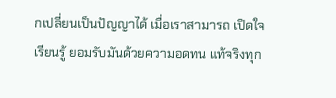กเปลี่ยนเป็นปัญญาได้ เมื่อเราสามารถ เปิดใจ เรียนรู้ ยอมรับมันด้วยความอดทน แท้จริงทุก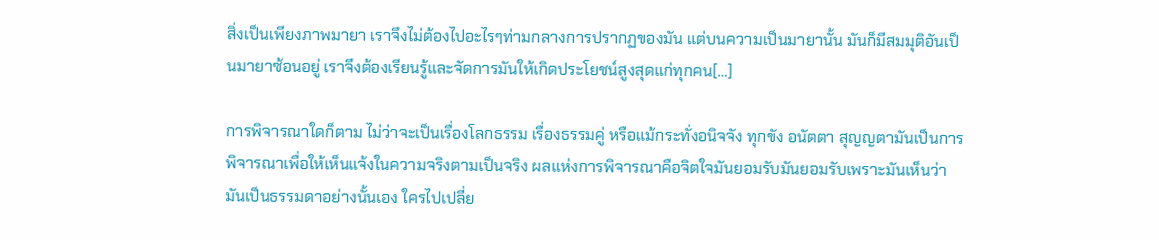สิ่งเป็นเพียงภาพมายา เราจึงไม่ต้องไปอะไรๆท่ามกลางการปรากฏของมัน แต่บนความเป็นมายานั้น มันก็มีสมมุติอันเป็นมายาซ้อนอยู่ เราจึงต้องเรียนรู้และจัดการมันให้เกิดประโยชน์สูงสุดแก่ทุกคน[…]

การพิจารณาใดก็ตาม ไม่ว่าจะเป็นเรื่องโลกธรรม เรื่องธรรมคู่ หรือแม้กระทั่งอนิจจัง ทุกขัง อนัตตา สุญญตามันเป็นการพิจารณาเพื่อให้เห็นแจ้งในความจริงตามเป็นจริง ผลแห่งการพิจารณาคือจิตใจมันยอมรับมันยอมรับเพราะมันเห็นว่า มันเป็นธรรมดาอย่างนั้นเอง ใครไปเปลี่ย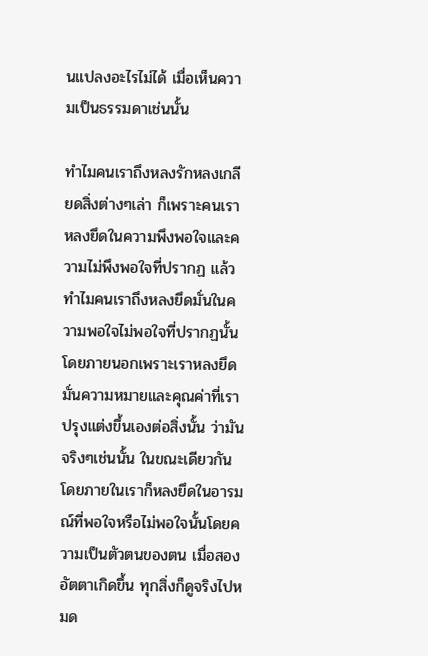นแปลงอะไรไม่ได้ เมื่อเห็นความเป็นธรรมดาเช่นนั้น

ทำไมคนเราถึงหลงรักหลงเกลียดสิ่งต่างๆเล่า ก็เพราะคนเราหลงยึดในความพึงพอใจและความไม่พึงพอใจที่ปรากฏ แล้วทำไมคนเราถึงหลงยึดมั่นในความพอใจไม่พอใจที่ปรากฏนั้น โดยภายนอกเพราะเราหลงยึดมั่นความหมายและคุณค่าที่เราปรุงแต่งขึ้นเองต่อสิ่งนั้น ว่ามันจริงๆเช่นนั้น ในขณะเดียวกัน โดยภายในเราก็หลงยึดในอารมณ์ที่พอใจหรือไม่พอใจนั้นโดยความเป็นตัวตนของตน เมื่อสองอัตตาเกิดขึ้น ทุกสิ่งก็ดูจริงไปหมด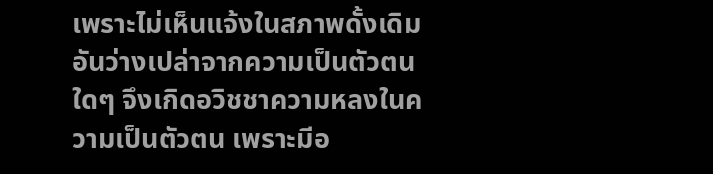เพราะไม่เห็นแจ้งในสภาพดั้งเดิมอันว่างเปล่าจากความเป็นตัวตนใดๆ จึงเกิดอวิชชาความหลงในความเป็นตัวตน เพราะมีอ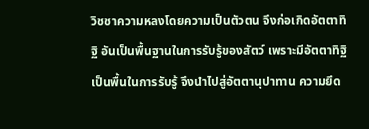วิชชาความหลงโดยความเป็นตัวตน จึงก่อเกิดอัตตาทิฐิ อันเป็นพื้นฐานในการรับรู้ของสัตว์ เพราะมีอัตตาทิฐิ เป็นพื้นในการรับรู้ จึงนำไปสู่อัตตานุปาทาน ความยึด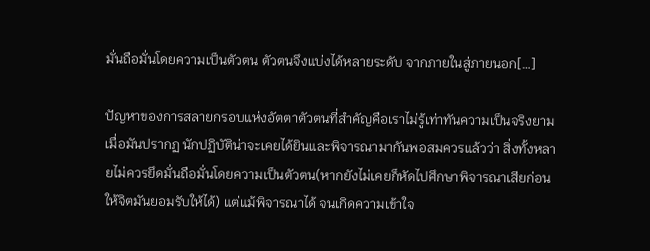มั่นถือมั่นโดยความเป็นตัวตน ตัวตนจึงแบ่งได้หลายระดับ จากภายในสู่ภายนอก[…]

ปัญหาของการสลายกรอบแห่งอัตตาตัวตนที่สำคัญคือเราไม่รู้เท่าทันความเป็นจริงยามเมื่อมันปรากฏ นักปฏิบัติน่าจะเคยได้ยินและพิจารณามากันพอสมควรแล้วว่า สิ่งทั้งหลายไม่ควรยึดมั่นถือมั่นโดยความเป็นตัวตน(หากยังไม่เคยก็หัดไปศึกษาพิจารณาเสียก่อน ให้จิตมันยอมรับให้ได้) แต่แม้พิจารณาได้ จนเกิดความเข้าใจ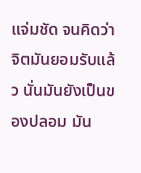แจ่มชัด จนคิดว่าจิตมันยอมรับแล้ว นั่นมันยังเป็นของปลอม มัน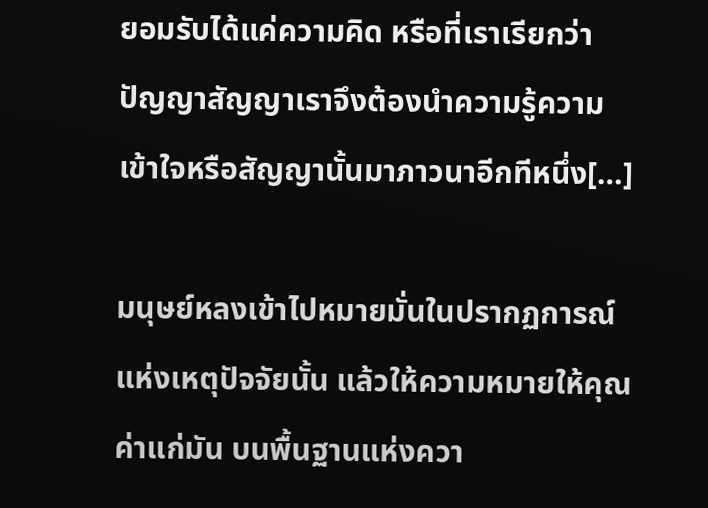ยอมรับได้แค่ความคิด หรือที่เราเรียกว่า ปัญญาสัญญาเราจึงต้องนำความรู้ความเข้าใจหรือสัญญานั้นมาภาวนาอีกทีหนึ่ง[…]

มนุษย์หลงเข้าไปหมายมั่นในปรากฏการณ์แห่งเหตุปัจจัยนั้น แล้วให้ความหมายให้คุณค่าแก่มัน บนพื้นฐานแห่งควา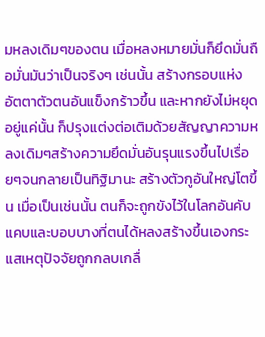มหลงเดิมๆของตน เมื่อหลงหมายมั่นก็ยึดมั่นถือมั่นมันว่าเป็นจริงๆ เช่นนั้น สร้างกรอบแห่งอัตตาตัวตนอันแข็งกร้าวขึ้น และหากยังไม่หยุดอยู่แค่นั้น ก็ปรุงแต่งต่อเติมด้วยสัญญาความหลงเดิมๆสร้างความยึดมั่นอันรุนแรงขึ้นไปเรื่อยๆจนกลายเป็นทิฐิมานะ สร้างตัวกูอันใหญ่โตขึ้น เมื่อเป็นเช่นนั้น ตนก็จะถูกขังไว้ในโลกอันคับแคบและบอบบางที่ตนได้หลงสร้างขึ้นเองกระแสเหตุปัจจัยถูกกลบเกลื่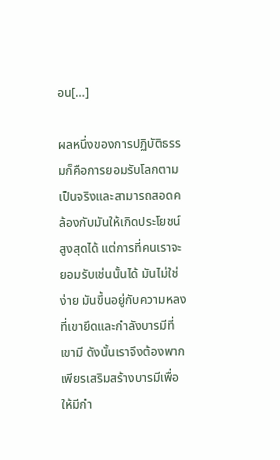อน[…]

ผลหนึ่งของการปฏิบัติธรรมก็คือการยอมรับโลกตามเป็นจริงและสามารถสอดคล้องกับมันให้เกิดประโยชน์สูงสุดได้ แต่การที่คนเราจะยอมรับเช่นนั้นได้ มันไม่ใช่ง่าย มันขึ้นอยู่กับความหลงที่เขายึดและกำลังบารมีที่เขามี ดังนั้นเราจึงต้องพากเพียรเสริมสร้างบารมีเพื่อให้มีกำ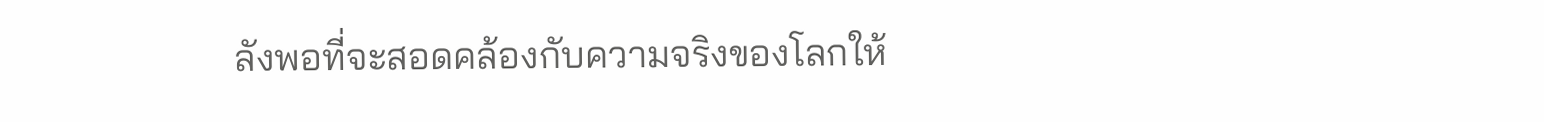ลังพอที่จะสอดคล้องกับความจริงของโลกให้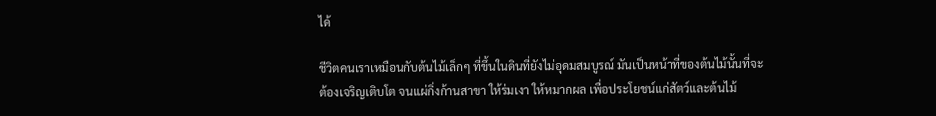ได้

ชีวิตคนเราเหมือนกับต้นไม้เล็กๆ ที่ขึ้นในดินที่ยังไม่อุดมสมบูรณ์ มันเป็นหน้าที่ของต้นไม้นั้นที่จะต้องเจริญเติบโต จนแผ่กิ่งก้านสาขา ให้ร่มเงา ให้หมากผล เพื่อประโยชน์แก่สัตว์และต้นไม้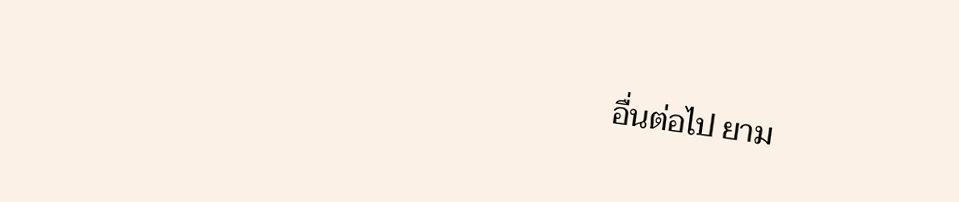อื่นต่อไป ยาม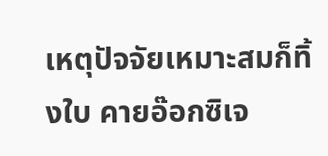เหตุปัจจัยเหมาะสมก็ทิ้งใบ คายอ๊อกซิเจ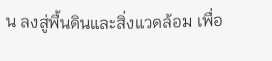น ลงสู่พื้นดินและสิ่งแวดล้อม เพื่อ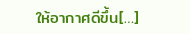ให้อากาศดีขึ้น[…]